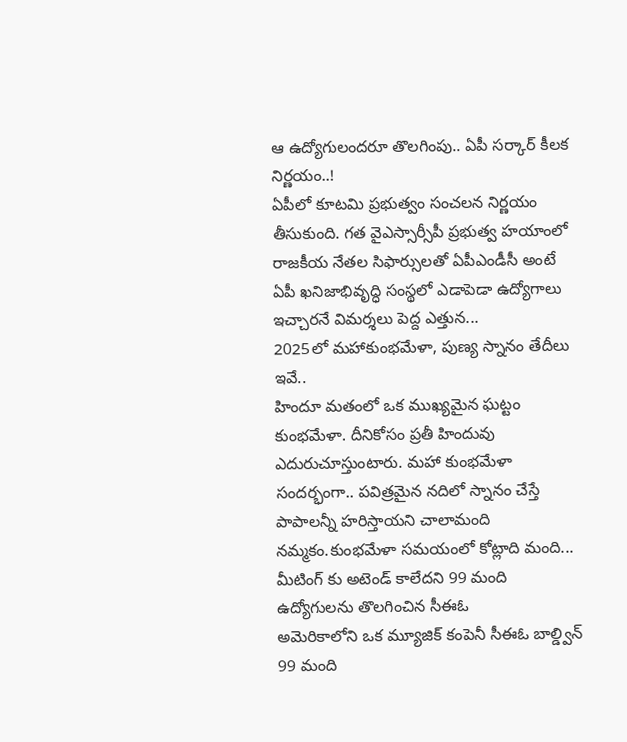ఆ ఉద్యోగులందరూ తొలగింపు.. ఏపీ సర్కార్ కీలక నిర్ణయం..!
ఏపీలో కూటమి ప్రభుత్వం సంచలన నిర్ణయం తీసుకుంది. గత వైఎస్సార్సీపీ ప్రభుత్వ హయాంలో రాజకీయ నేతల సిఫార్సులతో ఏపీఎండీసీ అంటే ఏపీ ఖనిజాభివృద్ధి సంస్థలో ఎడాపెడా ఉద్యోగాలు ఇచ్చారనే విమర్శలు పెద్ద ఎత్తున...
2025లో మహాకుంభమేళా, పుణ్య స్నానం తేదీలు ఇవే..
హిందూ మతంలో ఒక ముఖ్యమైన ఘట్టం కుంభమేళా. దీనికోసం ప్రతీ హిందువు ఎదురుచూస్తుంటారు. మహా కుంభమేళా సందర్భంగా.. పవిత్రమైన నదిలో స్నానం చేస్తే పాపాలన్నీ హరిస్తాయని చాలామంది నమ్మకం.కుంభమేళా సమయంలో కోట్లాది మంది...
మీటింగ్ కు అటెండ్ కాలేదని 99 మంది ఉద్యోగులను తొలగించిన సీఈఓ
అమెరికాలోని ఒక మ్యూజిక్ కంపెనీ సీఈఓ బాల్డ్విన్ 99 మంది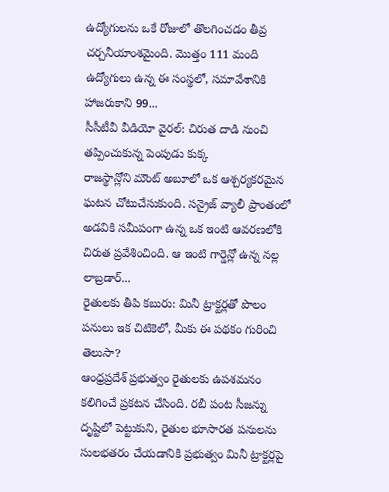ఉద్యోగులను ఒకే రోజులో తొలగించడం తీవ్ర చర్చనీయాంశమైంది. మొత్తం 111 మంది ఉద్యోగులు ఉన్న ఈ సంస్థలో, సమావేశానికి హాజరుకాని 99...
సీసీటీవీ వీడియో వైరల్: చిరుత దాడి నుంచి తప్పించుకున్న పెంపుడు కుక్క
రాజస్థాన్లోని మౌంట్ అబూలో ఒక ఆశ్చర్యకరమైన ఘటన చోటుచేసుకుంది. సన్రైజ్ వ్యాలీ ప్రాంతంలో అడవికి సమీపంగా ఉన్న ఒక ఇంటి ఆవరణలోకి చిరుత ప్రవేశించింది. ఆ ఇంటి గార్డెన్లో ఉన్న నల్ల లాబ్రడార్...
రైతులకు తీపి కబురు: మినీ ట్రాక్టర్లతో పొలం పనులు ఇక చిటికెలో, మీకు ఈ పథకం గురించి తెలుసా?
ఆంధ్రప్రదేశ్ ప్రభుత్వం రైతులకు ఉపశమనం కలిగించే ప్రకటన చేసింది. రబీ పంట సీజన్ను దృష్టిలో పెట్టుకుని, రైతుల భూసారత పనులను సులభతరం చేయడానికి ప్రభుత్వం మినీ ట్రాక్టర్లపై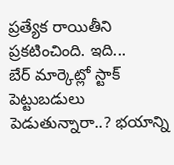ప్రత్యేక రాయితీని ప్రకటించింది. ఇది...
బేర్ మార్కెట్లో స్టాక్ పెట్టుబడులు పెడుతున్నారా..? భయాన్ని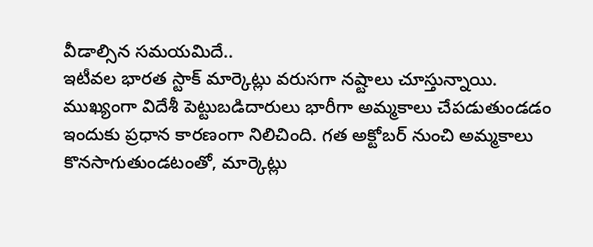వీడాల్సిన సమయమిదే..
ఇటీవల భారత స్టాక్ మార్కెట్లు వరుసగా నష్టాలు చూస్తున్నాయి. ముఖ్యంగా విదేశీ పెట్టుబడిదారులు భారీగా అమ్మకాలు చేపడుతుండడం ఇందుకు ప్రధాన కారణంగా నిలిచింది. గత అక్టోబర్ నుంచి అమ్మకాలు కొనసాగుతుండటంతో, మార్కెట్లు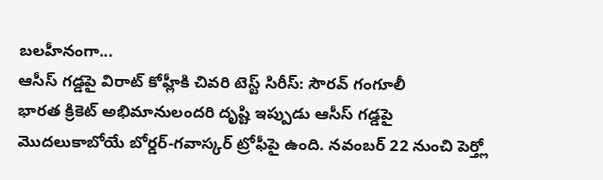బలహీనంగా...
ఆసీస్ గడ్డపై విరాట్ కోహ్లీకి చివరి టెస్ట్ సిరీస్: సౌరవ్ గంగూలీ
భారత క్రికెట్ అభిమానులందరి దృష్టి ఇప్పుడు ఆసీస్ గడ్డపై మొదలుకాబోయే బోర్డర్-గవాస్కర్ ట్రోఫీపై ఉంది. నవంబర్ 22 నుంచి పెర్త్లో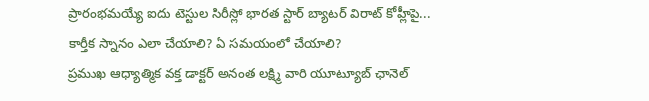ప్రారంభమయ్యే ఐదు టెస్టుల సిరీస్లో భారత స్టార్ బ్యాటర్ విరాట్ కోహ్లీపై...
కార్తీక స్నానం ఎలా చేయాలి? ఏ సమయంలో చేయాలి?
ప్రముఖ ఆధ్యాత్మిక వక్త డాక్టర్ అనంత లక్ష్మి వారి యూట్యూబ్ ఛానెల్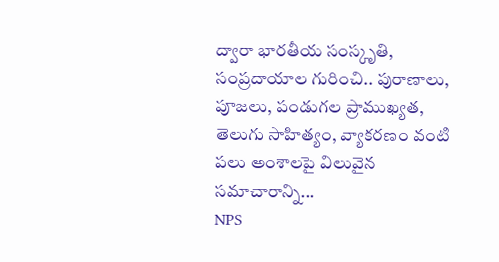ద్వారా భారతీయ సంస్కృతి, సంప్రదాయాల గురించి.. పురాణాలు, పూజలు, పండుగల ప్రాముఖ్యత, తెలుగు సాహిత్యం, వ్యాకరణం వంటి పలు అంశాలపై విలువైన సమాచారాన్ని...
NPS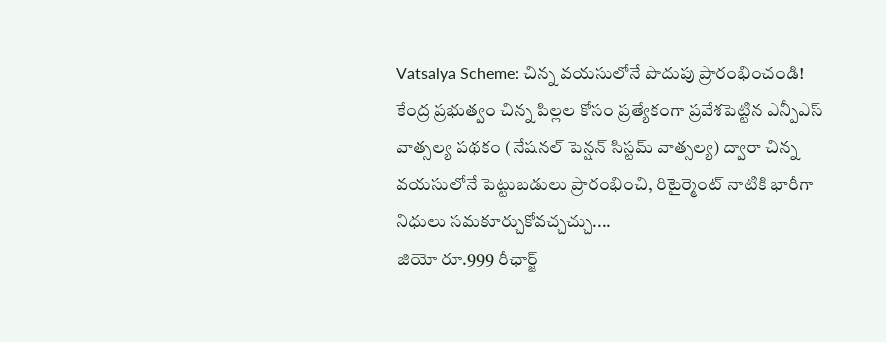Vatsalya Scheme: చిన్న వయసులోనే పొదుపు ప్రారంభించండి!
కేంద్ర ప్రభుత్వం చిన్న పిల్లల కోసం ప్రత్యేకంగా ప్రవేశపెట్టిన ఎన్పీఎస్ వాత్సల్య పథకం (నేషనల్ పెన్షన్ సిస్టమ్ వాత్సల్య) ద్వారా చిన్న వయసులోనే పెట్టుబడులు ప్రారంభించి, రిటైర్మెంట్ నాటికి భారీగా నిధులు సమకూర్చుకోవచ్చచ్చు....
జియో రూ.999 రీఛార్జ్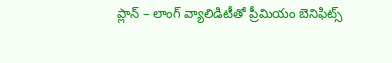ప్లాన్ – లాంగ్ వ్యాలిడిటీతో ప్రీమియం బెనిఫిట్స్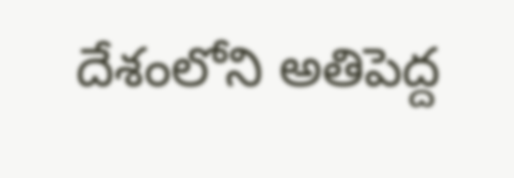దేశంలోని అతిపెద్ద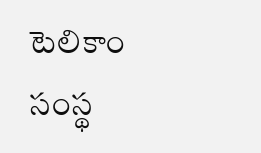టెలికాం సంస్థ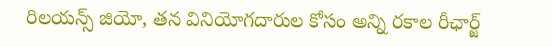రిలయన్స్ జియో, తన వినియోగదారుల కోసం అన్ని రకాల రీఛార్జ్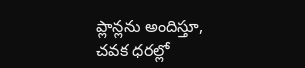ప్లాన్లను అందిస్తూ, చవక ధరల్లో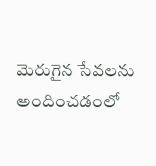మెరుగైన సేవలను అందించడంలో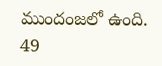ముందంజలో ఉంది. 49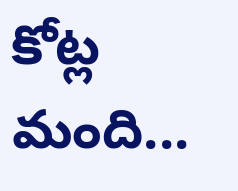కోట్ల మంది...